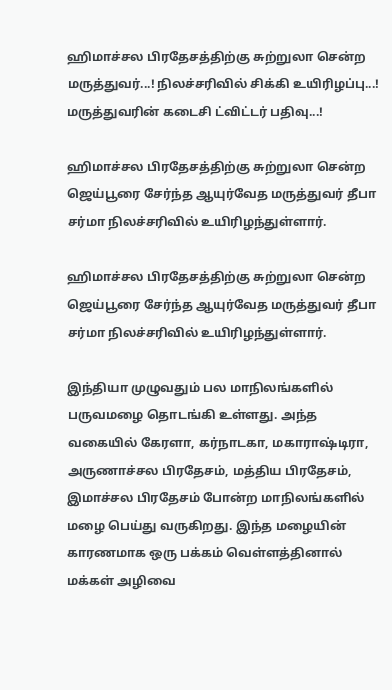ஹிமாச்சல பிரதேசத்திற்கு சுற்றுலா சென்ற மருத்துவர்...! நிலச்சரிவில் சிக்கி உயிரிழப்பு...! மருத்துவரின் கடைசி ட்விட்டர் பதிவு...!

ஹிமாச்சல பிரதேசத்திற்கு சுற்றுலா சென்ற ஜெய்பூரை சேர்ந்த ஆயுர்வேத மருத்துவர் தீபா சர்மா நிலச்சரிவில் உயிரிழந்துள்ளார்.

ஹிமாச்சல பிரதேசத்திற்கு சுற்றுலா சென்ற ஜெய்பூரை சேர்ந்த ஆயுர்வேத மருத்துவர் தீபா சர்மா நிலச்சரிவில் உயிரிழந்துள்ளார்.

இந்தியா முழுவதும் பல மாநிலங்களில் பருவமழை தொடங்கி உள்ளது. அந்த வகையில் கேரளா, கர்நாடகா, மகாராஷ்டிரா, அருணாச்சல பிரதேசம், மத்திய பிரதேசம், இமாச்சல பிரதேசம் போன்ற மாநிலங்களில் மழை பெய்து வருகிறது. இந்த மழையின் காரணமாக ஒரு பக்கம் வெள்ளத்தினால் மக்கள் அழிவை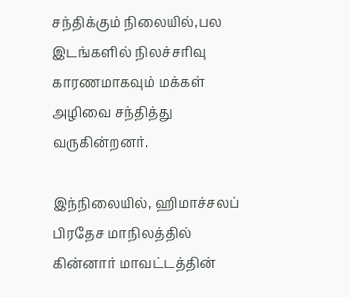சந்திக்கும் நிலையில்,பல இடங்களில் நிலச்சரிவு காரணமாகவும் மக்கள் அழிவை சந்தித்து வருகின்றனர்.

இந்நிலையில், ஹிமாச்சலப் பிரதேச மாநிலத்தில் கின்னார் மாவட்டத்தின்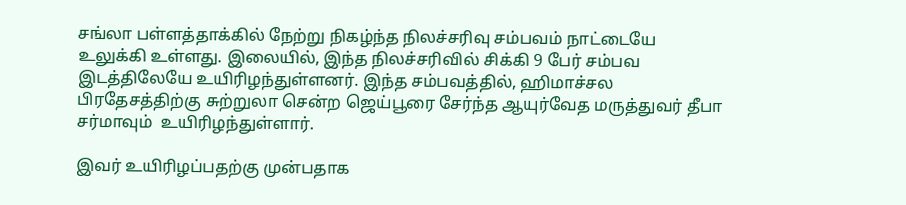சங்லா பள்ளத்தாக்கில் நேற்று நிகழ்ந்த நிலச்சரிவு சம்பவம் நாட்டையே உலுக்கி உள்ளது. இலையில், இந்த நிலச்சரிவில் சிக்கி 9 பேர் சம்பவ இடத்திலேயே உயிரிழந்துள்ளனர். இந்த சம்பவத்தில், ஹிமாச்சல பிரதேசத்திற்கு சுற்றுலா சென்ற ஜெய்பூரை சேர்ந்த ஆயுர்வேத மருத்துவர் தீபா சர்மாவும்  உயிரிழந்துள்ளார்.

இவர் உயிரிழப்பதற்கு முன்பதாக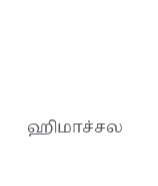ஹிமாச்சல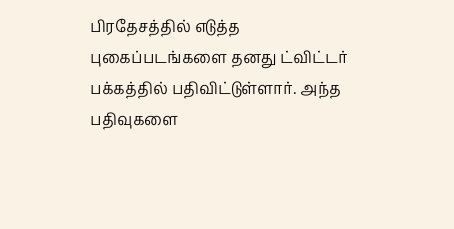பிரதேசத்தில் எடுத்த புகைப்படங்களை தனது ட்விட்டர் பக்கத்தில் பதிவிட்டுள்ளார். அந்த பதிவுகளை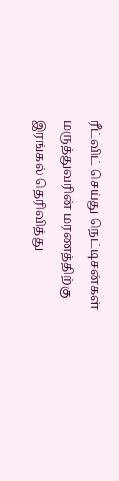ரீட்விட் செய்து நெட்டிசன்கள் மருத்துவரின் மரணத்திற்கு இரங்கல் தெரிவித்து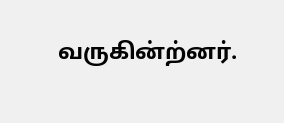வருகின்ற்னர்.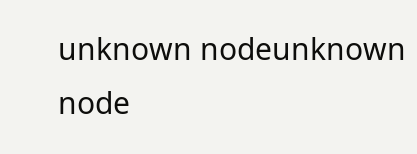unknown nodeunknown node